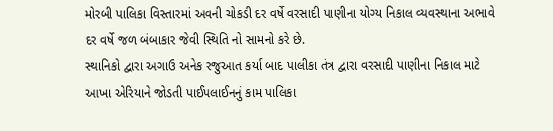મોરબી પાલિકા વિસ્તારમાં અવની ચોકડી દર વર્ષે વરસાદી પાણીના યોગ્ય નિકાલ વ્યવસ્થાના અભાવે દર વર્ષે જળ બંબાકાર જેવી સ્થિતિ નો સામનો કરે છે.
સ્થાનિકો દ્વારા અગાઉ અનેક રજુઆત કર્યા બાદ પાલીકા તંત્ર દ્વારા વરસાદી પાણીના નિકાલ માટે આખા એરિયાને જોડતી પાઈપલાઈનનું કામ પાલિકા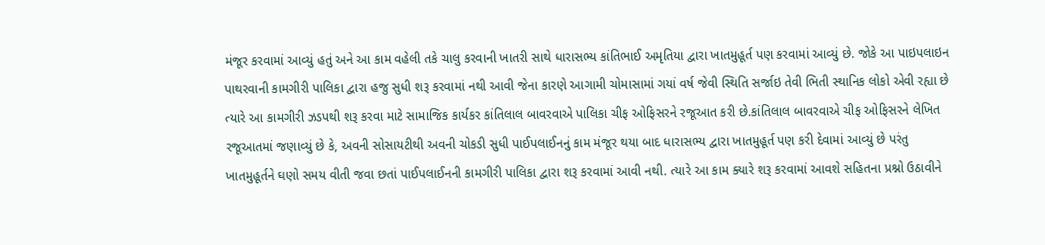મંજૂર કરવામાં આવ્યું હતું અને આ કામ વહેલી તકે ચાલુ કરવાની ખાતરી સાથે ધારાસભ્ય કાંતિભાઈ અમૃતિયા દ્વારા ખાતમુહૂર્ત પણ કરવામાં આવ્યું છે. જોકે આ પાઇપલાઇન પાથરવાની કામગીરી પાલિકા દ્વારા હજુ સુધી શરૂ કરવામાં નથી આવી જેના કારણે આગામી ચોમાસામાં ગયાં વર્ષ જેવી સ્થિતિ સર્જાઇ તેવી ભિતી સ્થાનિક લોકો એવી રહ્યા છે ત્યારે આ કામગીરી ઝડપથી શરૂ કરવા માટે સામાજિક કાર્યકર કાંતિલાલ બાવરવાએ પાલિકા ચીફ ઓફિસરને રજૂઆત કરી છે.કાંતિલાલ બાવરવાએ ચીફ ઓફિસરને લેખિત રજૂઆતમાં જણાવ્યું છે કે, અવની સોસાયટીથી અવની ચોકડી સુધી પાઈપલાઈનનું કામ મંજૂર થયા બાદ ધારાસભ્ય દ્વારા ખાતમુહૂર્ત પણ કરી દેવામાં આવ્યું છે પરંતુ ખાતમુહૂર્તને ઘણો સમય વીતી જવા છતાં પાઈપલાઈનની કામગીરી પાલિકા દ્વારા શરૂ કરવામાં આવી નથી. ત્યારે આ કામ ક્યારે શરૂ કરવામાં આવશે સહિતના પ્રશ્નો ઉઠાવીને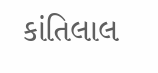કાંતિલાલ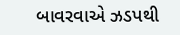બાવરવાએ ઝડપથી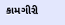કામગીરી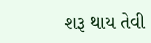શરૂ થાય તેવી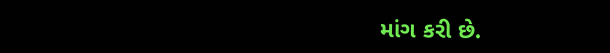માંગ કરી છે.